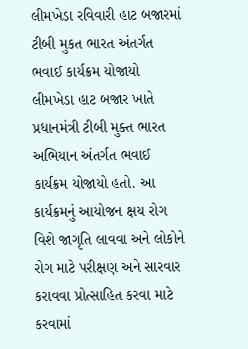લીમખેડા રવિવારી હાટ બજારમાં ટીબી મુકત ભારત અંતર્ગત ભવાઈ કાર્યક્રમ યોજાયો
લીમખેડા હાટ બજાર ખાતે પ્રધાનમંત્રી ટીબી મુક્ત ભારત અભિયાન અંતર્ગત ભવાઈ કાર્યક્રમ યોજાયો હતો. આ કાર્યક્રમનું આયોજન ક્ષય રોગ વિશે જાગૃતિ લાવવા અને લોકોને રોગ માટે પરીક્ષણ અને સારવાર કરાવવા પ્રોત્સાહિત કરવા માટે કરવામાં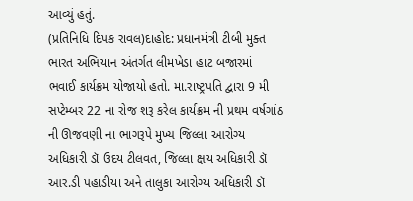આવ્યું હતું.
(પ્રતિનિધિ દિપક રાવલ)દાહોદ: પ્રધાનમંત્રી ટીબી મુક્ત ભારત અભિયાન અંતર્ગત લીમખેડા હાટ બજારમાં ભવાઈ કાર્યક્રમ યોજાયો હતો. મા.રાષ્ટ્રપતિ દ્વારા 9 મી સપ્ટેમ્બર 22 ના રોજ શરૂ કરેલ કાર્યક્રમ ની પ્રથમ વર્ષગાંઠ ની ઊજવણી ના ભાગરૂપે મુખ્ય જિલ્લા આરોગ્ય અધિકારી ડૉ ઉદય ટીલવત, જિલ્લા ક્ષય અધિકારી ડૉ આર.ડી પહાડીયા અને તાલુકા આરોગ્ય અધિકારી ડૉ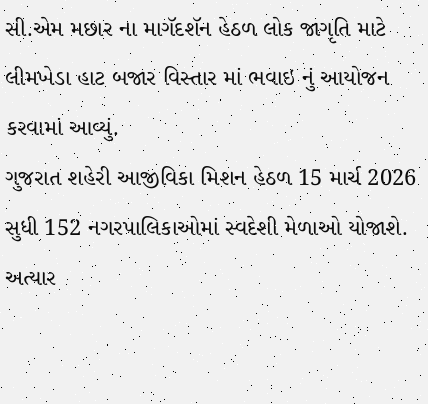સી.એમ મછાર ના માગૅદશૅન હેઠળ લોક જાગૃતિ માટે લીમખેડા હાટ બજાર વિસ્તાર માં ભવાઇ નું આયોજન કરવામાં આવ્યું.
ગુજરાત શહેરી આજીવિકા મિશન હેઠળ 15 માર્ચ 2026 સુધી 152 નગરપાલિકાઓમાં સ્વદેશી મેળાઓ યોજાશે. અત્યાર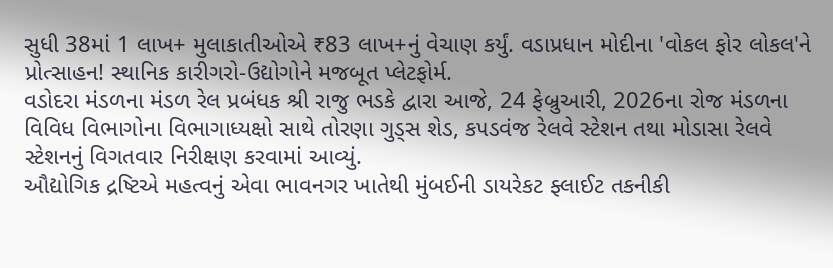સુધી 38માં 1 લાખ+ મુલાકાતીઓએ ₹83 લાખ+નું વેચાણ કર્યું. વડાપ્રધાન મોદીના 'વોકલ ફોર લોકલ'ને પ્રોત્સાહન! સ્થાનિક કારીગરો-ઉદ્યોગોને મજબૂત પ્લેટફોર્મ.
વડોદરા મંડળના મંડળ રેલ પ્રબંધક શ્રી રાજુ ભડકે દ્વારા આજે, 24 ફેબ્રુઆરી, 2026ના રોજ મંડળના વિવિધ વિભાગોના વિભાગાધ્યક્ષો સાથે તોરણા ગુડ્સ શેડ, કપડવંજ રેલવે સ્ટેશન તથા મોડાસા રેલવે સ્ટેશનનું વિગતવાર નિરીક્ષણ કરવામાં આવ્યું.
ઔદ્યોગિક દ્રષ્ટિએ મહત્વનું એવા ભાવનગર ખાતેથી મુંબઈની ડાયરેકટ ફ્લાઈટ તકનીકી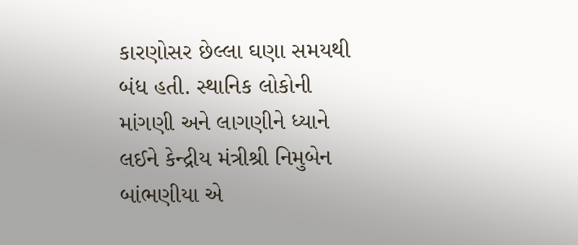કારણોસર છેલ્લા ઘણા સમયથી બંધ હતી. સ્થાનિક લોકોની માંગણી અને લાગણીને ધ્યાને લઈને કેન્દ્રીય મંત્રીશ્રી નિમુબેન બાંભણીયા એ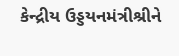કેન્દ્રીય ઉડ્ડયનમંત્રીશ્રીને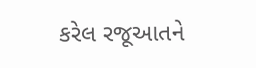કરેલ રજૂઆતને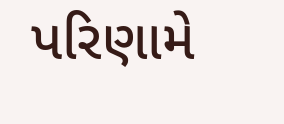પરિણામે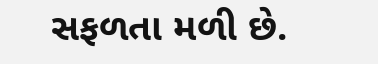સફળતા મળી છે.